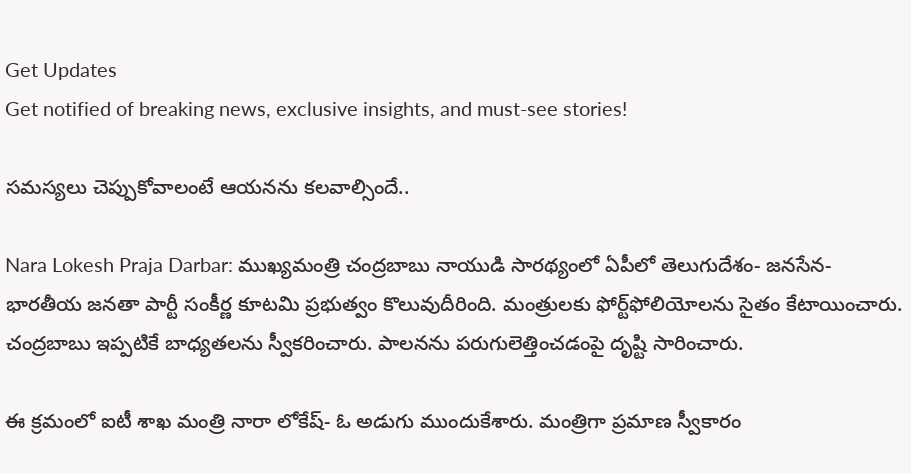Get Updates
Get notified of breaking news, exclusive insights, and must-see stories!

సమస్యలు చెప్పుకోవాలంటే ఆయనను కలవాల్సిందే..

Nara Lokesh Praja Darbar: ముఖ్యమంత్రి చంద్రబాబు నాయుడి సారథ్యంలో ఏపీలో తెలుగుదేశం- జనసేన- భారతీయ జనతా పార్టీ సంకీర్ణ కూటమి ప్రభుత్వం కొలువుదీరింది. మంత్రులకు ఫోర్ట్‌ఫోలియోలను సైతం కేటాయించారు. చంద్రబాబు ఇప్పటికే బాధ్యతలను స్వీకరించారు. పాలనను పరుగులెత్తించడంపై దృష్టి సారించారు.

ఈ క్రమంలో ఐటీ శాఖ మంత్రి నారా లోకేష్- ఓ అడుగు ముందుకేశారు. మంత్రిగా ప్రమాణ స్వీకారం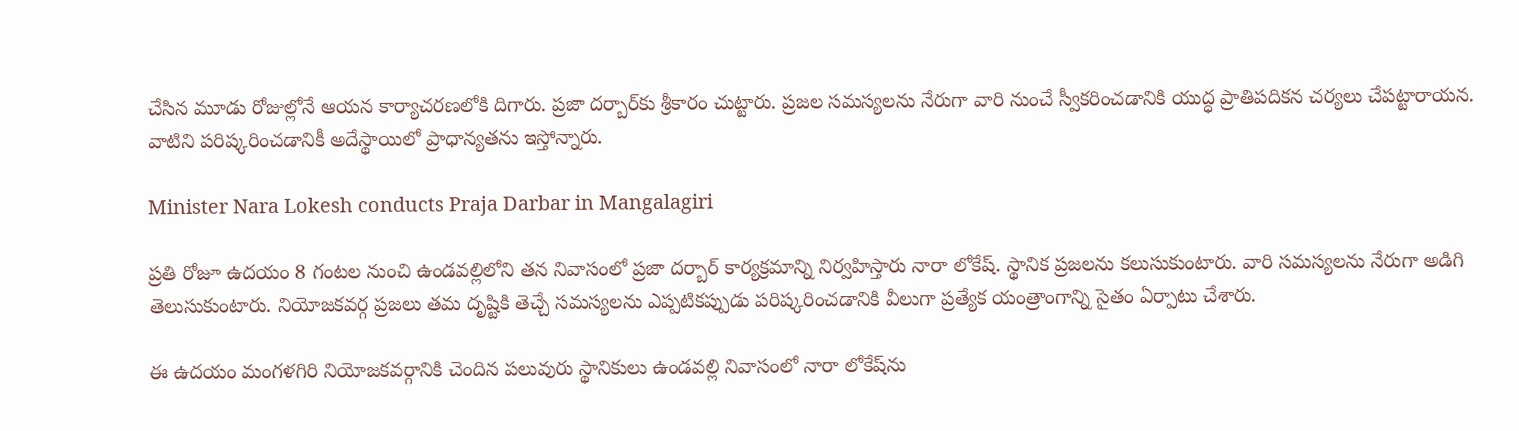చేసిన మూడు రోజుల్లోనే ఆయన కార్యాచరణలోకి దిగారు. ప్రజా దర్బార్‌కు శ్రీకారం చుట్టారు. ప్రజల సమస్యలను నేరుగా వారి నుంచే స్వీకరించడానికి యుద్ధ ప్రాతిపదికన చర్యలు చేపట్టారాయన. వాటిని పరిష్కరించడానికీ అదేస్థాయిలో ప్రాధాన్యతను ఇస్తోన్నారు.

Minister Nara Lokesh conducts Praja Darbar in Mangalagiri

ప్రతి రోజూ ఉదయం 8 గంటల నుంచి ఉండవల్లిలోని తన నివాసంలో ప్రజా దర్బార్‌ కార్యక్రమాన్ని నిర్వహిస్తారు నారా లోకేష్. స్థానిక ప్రజలను కలుసుకుంటారు. వారి సమస్యలను నేరుగా అడిగి తెలుసుకుంటారు. నియోజకవర్గ ప్రజలు తమ దృష్టికి తెచ్చే సమస్యలను ఎప్పటికప్పుడు పరిష్కరించడానికి వీలుగా ప్రత్యేక యంత్రాంగాన్ని సైతం ఏర్పాటు చేశారు.

ఈ ఉదయం మంగళగిరి నియోజకవర్గానికి చెందిన పలువురు స్థానికులు ఉండవల్లి నివాసంలో నారా లోకేష్‌ను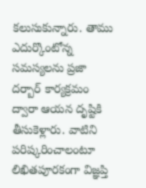కలుసుకున్నారు. తాము ఎదుర్కొంటోన్న సమస్యలను ప్రజా దర్బార్ కార్యక్రమం ద్వారా ఆయన దృష్టికి తీసుకెళ్లారు. వాటిని పరిష్కరించాలంటూ లిఖితపూరకంగా విజ్ఞప్తి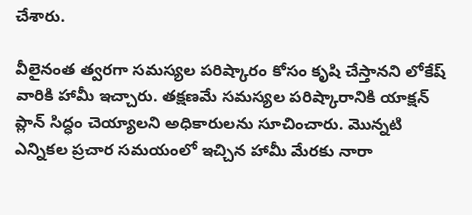చేశారు.

వీలైనంత త్వరగా సమస్యల పరిష్కారం కోసం కృషి చేస్తానని లోకేష్ వారికి హామీ ఇచ్చారు. తక్షణమే సమస్యల పరిష్కారానికి యాక్షన్ ప్లాన్ సిద్ధం చెయ్యాలని అధికారులను సూచించారు. మొన్నటి ఎన్నికల ప్రచార సమయంలో ఇచ్చిన హామీ మేరకు నారా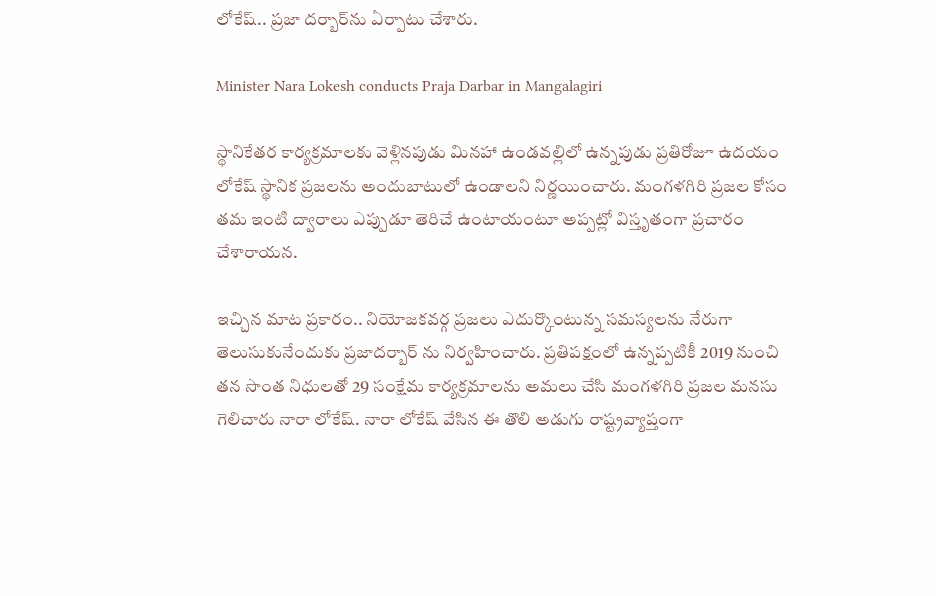లోకేష్.. ప్రజా దర్బార్‌ను ఏర్పాటు చేశారు.

Minister Nara Lokesh conducts Praja Darbar in Mangalagiri

స్థానికేతర కార్యక్రమాలకు వెళ్లినపుడు మినహా ఉండవల్లిలో ఉన్నపుడు ప్రతిరోజూ ఉదయం లోకేష్ స్థానిక ప్రజలను అందుబాటులో ఉండాలని నిర్ణయించారు. మంగళగిరి ప్రజల కోసం తమ ఇంటి ద్వారాలు ఎప్పుడూ తెరిచే ఉంటాయంటూ అప్పట్లో విస్తృతంగా ప్రచారం చేశారాయన.

ఇచ్చిన మాట ప్రకారం.. నియోజకవర్గ ప్రజలు ఎదుర్కొంటున్న సమస్యలను నేరుగా తెలుసుకునేందుకు ప్రజాదర్బార్ ను నిర్వహించారు. ప్రతిపక్షంలో ఉన్నప్పటికీ 2019 నుంచి తన సొంత నిధులతో 29 సంక్షేమ కార్యక్రమాలను అమలు చేసి మంగళగిరి ప్రజల మనసు గెలిచారు నారా లోకేష్. నారా లోకేష్ వేసిన ఈ తొలి అడుగు రాష్ట్రవ్యాప్తంగా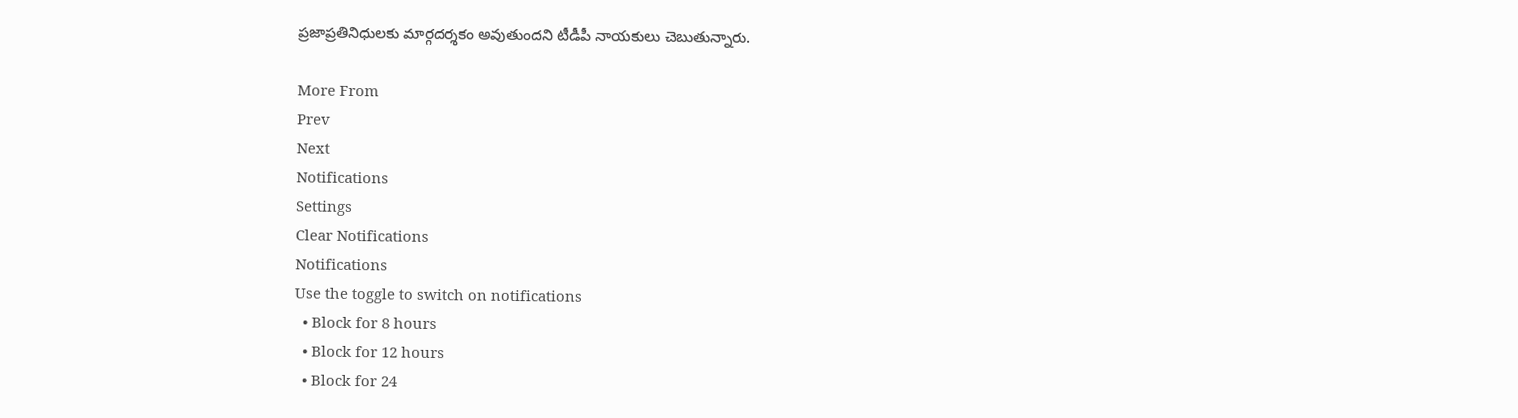ప్రజాప్రతినిధులకు మార్గదర్శకం అవుతుందని టీడీపీ నాయకులు చెబుతున్నారు.

More From
Prev
Next
Notifications
Settings
Clear Notifications
Notifications
Use the toggle to switch on notifications
  • Block for 8 hours
  • Block for 12 hours
  • Block for 24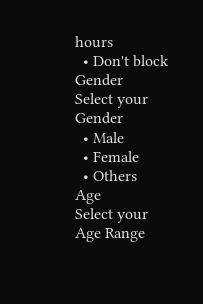hours
  • Don't block
Gender
Select your Gender
  • Male
  • Female
  • Others
Age
Select your Age Range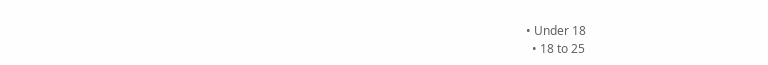• Under 18
  • 18 to 25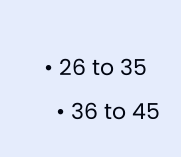• 26 to 35
  • 36 to 45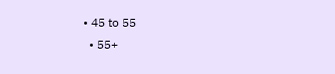• 45 to 55
  • 55+